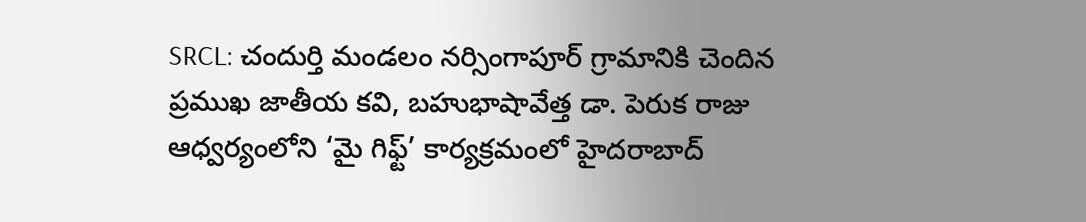SRCL: చందుర్తి మండలం నర్సింగాపూర్ గ్రామానికి చెందిన ప్రముఖ జాతీయ కవి, బహుభాషావేత్త డా. పెరుక రాజు ఆధ్వర్యంలోని ‘మై గిఫ్ట్’ కార్యక్రమంలో హైదరాబాద్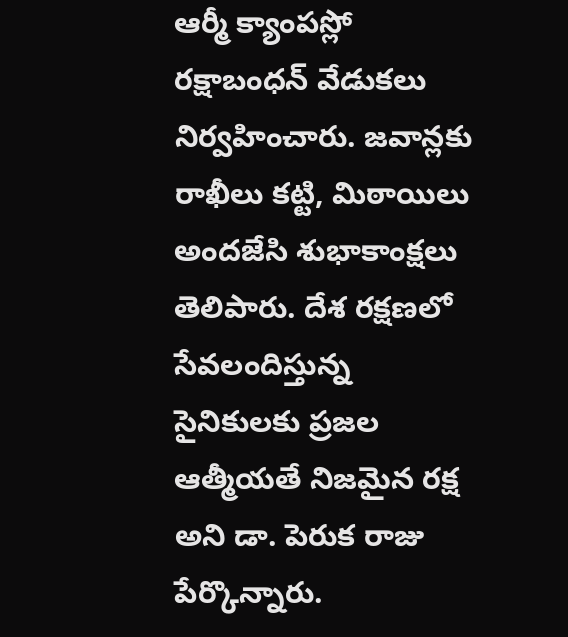ఆర్మీ క్యాంపస్లో రక్షాబంధన్ వేడుకలు నిర్వహించారు. జవాన్లకు రాఖీలు కట్టి, మిఠాయిలు అందజేసి శుభాకాంక్షలు తెలిపారు. దేశ రక్షణలో సేవలందిస్తున్న సైనికులకు ప్రజల ఆత్మీయతే నిజమైన రక్ష అని డా. పెరుక రాజు పేర్కొన్నారు.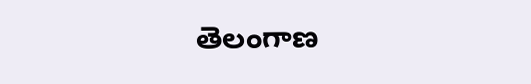తెలంగాణ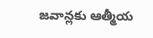జవాన్లకు ఆత్మీయ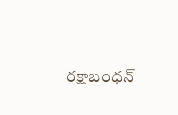రక్షాబంధన్